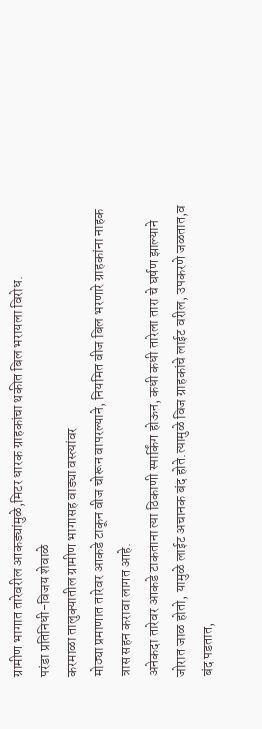ग्रामीण भागात तारेवरील आकड्यांमुळे,मिटर धारक ग्राहकांचा थकीत बिल भरायला विरोध.
परंडा प्रतिनिधी-विजय शेवाळे
करमाळा तालुक्यातील ग्रामीण भागासह वाड्या वस्त्यांवर
मोठ्या प्रमाणात तारेवर आकडे टाकून वीज चोरून वापरल्याने, नियमित वीज बिल भरणारे ग्राहकांना नाहक त्रास सहन करावा लागत आहे.
अनेकदा तारेवर आकडे टाकताना त्या ठिकाणी स्पार्किंग होऊन, कधी कधी तारेला तारा चे घर्षण झाल्याने जोरात जाळ होतो, यामुळे लाईट अचानक बंद होते.त्यामुळे विज ग्राहकांचे लाईट वरील, उपकरणे जळतात,व बंद पडतात,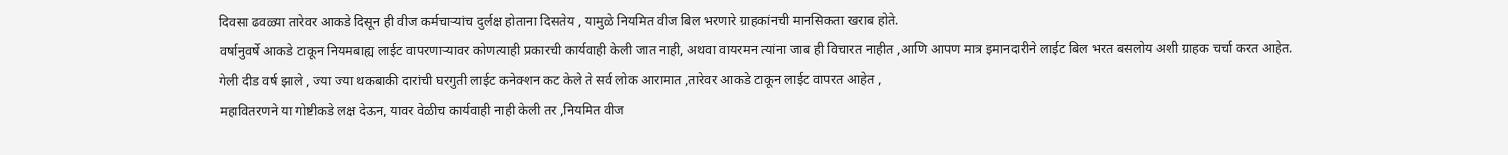दिवसा ढवळ्या तारेवर आकडे दिसून ही वीज कर्मचाऱ्यांच दुर्लक्ष होताना दिसतेय , यामुळे नियमित वीज बिल भरणारे ग्राहकांनची मानसिकता खराब होते.
वर्षानुवर्षे आकडे टाकून नियमबाह्य लाईट वापरणाऱ्यावर कोणत्याही प्रकारची कार्यवाही केली जात नाही, अथवा वायरमन त्यांना जाब ही विचारत नाहीत ,आणि आपण मात्र इमानदारीने लाईट बिल भरत बसलोय अशी ग्राहक चर्चा करत आहेत.
गेली दीड वर्ष झाले , ज्या ज्या थकबाकी दारांची घरगुती लाईट कनेक्शन कट केले ते सर्व लोक आरामात ,तारेवर आकडे टाकून लाईट वापरत आहेत ,
महावितरणने या गोष्टीकडे लक्ष देऊन, यावर वेळीच कार्यवाही नाही केली तर ,नियमित वीज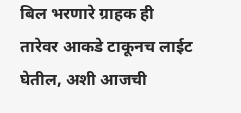बिल भरणारे ग्राहक ही तारेवर आकडे टाकूनच लाईट घेतील, अशी आजची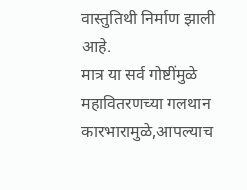वास्तुतिथी निर्माण झाली आहे.
मात्र या सर्व गोष्टींमुळे महावितरणच्या गलथान कारभारामुळे,आपल्याच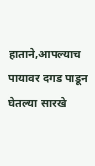हाताने,आपल्याच पायावर दगड पाडून घेतल्या सारखे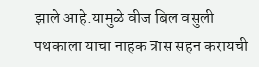झाले आहे.यामुळे वीज बिल वसुली पथकाला याचा नाहक त्रास सहन करायची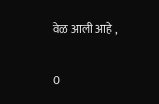वेळ आली आहे ,

0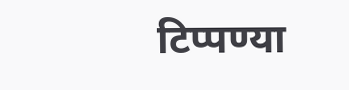टिप्पण्या